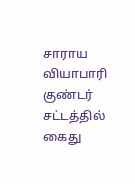சாராய வியாபாரி குண்டர் சட்டத்தில் கைது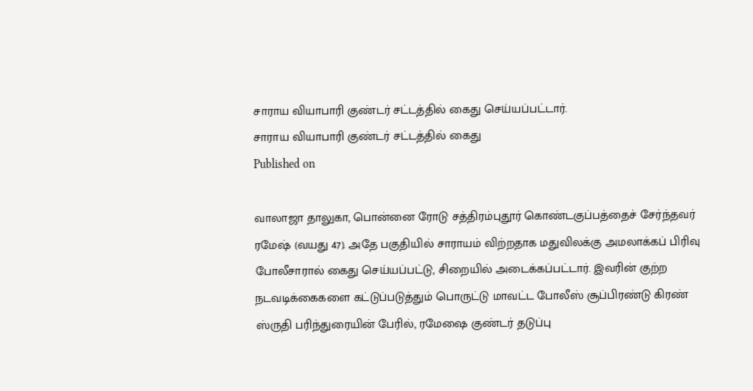சாராய வியாபாரி குண்டர் சட்டத்தில் கைது செய்யப்பட்டார்.
சாராய வியாபாரி குண்டர் சட்டத்தில் கைது
Published on

வாலாஜா தாலுகா, பொன்னை ரோடு சத்திரம்புதூர் கொண்டகுப்பத்தைச் சேர்ந்தவர் ரமேஷ் (வயது 47). அதே பகுதியில் சாராயம் விற்றதாக மதுவிலக்கு அமலாக்கப் பிரிவு போலீசாரால் கைது செய்யப்பட்டு, சிறையில் அடைக்கப்பட்டார். இவரின் குற்ற நடவடிக்கைகளை கட்டுப்படுத்தும் பொருட்டு மாவட்ட போலீஸ் சூப்பிரண்டு கிரண் ஸ்ருதி பரிந்துரையின் பேரில், ரமேஷை குண்டர் தடுப்பு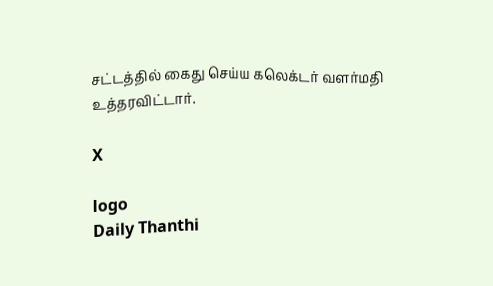சட்டத்தில் கைது செய்ய கலெக்டர் வளர்மதி உத்தரவிட்டார்.

X

logo
Daily Thanthi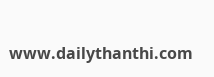www.dailythanthi.com